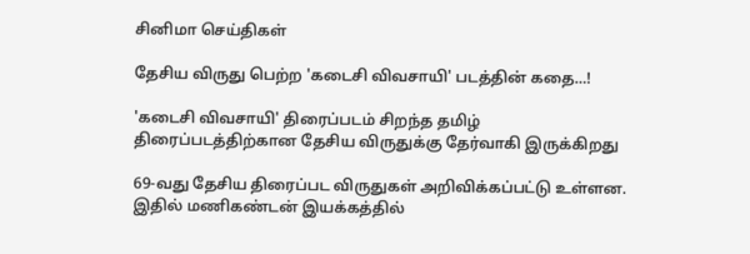சினிமா செய்திகள்

தேசிய விருது பெற்ற 'கடைசி விவசாயி' படத்தின் கதை...!

'கடைசி விவசாயி' திரைப்படம் சிறந்த தமிழ் திரைப்படத்திற்கான தேசிய விருதுக்கு தேர்வாகி இருக்கிறது

69-வது தேசிய திரைப்பட விருதுகள் அறிவிக்கப்பட்டு உள்ளன. இதில் மணிகண்டன் இயக்கத்தில்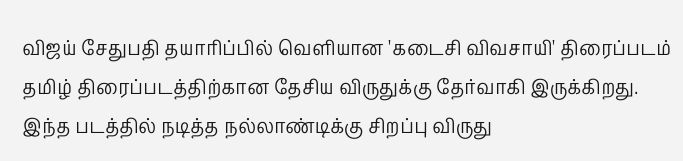விஜய் சேதுபதி தயாரிப்பில் வெளியான 'கடைசி விவசாயி' திரைப்படம் தமிழ் திரைப்படத்திற்கான தேசிய விருதுக்கு தேர்வாகி இருக்கிறது. இந்த படத்தில் நடித்த நல்லாண்டிக்கு சிறப்பு விருது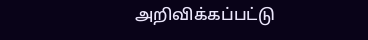அறிவிக்கப்பட்டு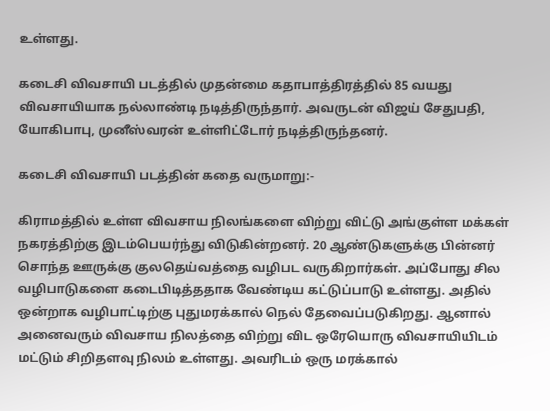உள்ளது.

கடைசி விவசாயி படத்தில் முதன்மை கதாபாத்திரத்தில் 85 வயது விவசாயியாக நல்லாண்டி நடித்திருந்தார். அவருடன் விஜய் சேதுபதி, யோகிபாபு, முனீஸ்வரன் உள்ளிட்டோர் நடித்திருந்தனர்.

கடைசி விவசாயி படத்தின் கதை வருமாறு:-

கிராமத்தில் உள்ள விவசாய நிலங்களை விற்று விட்டு அங்குள்ள மக்கள் நகரத்திற்கு இடம்பெயர்ந்து விடுகின்றனர். 20 ஆண்டுகளுக்கு பின்னர் சொந்த ஊருக்கு குலதெய்வத்தை வழிபட வருகிறார்கள். அப்போது சில வழிபாடுகளை கடைபிடித்ததாக வேண்டிய கட்டுப்பாடு உள்ளது. அதில் ஒன்றாக வழிபாட்டிற்கு புதுமரக்கால் நெல் தேவைப்படுகிறது. ஆனால் அனைவரும் விவசாய நிலத்தை விற்று விட ஒரேயொரு விவசாயியிடம் மட்டும் சிறிதளவு நிலம் உள்ளது. அவரிடம் ஒரு மரக்கால்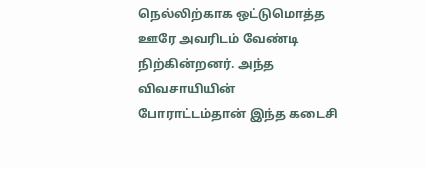நெல்லிற்காக ஒட்டுமொத்த ஊரே அவரிடம் வேண்டி நிற்கின்றனர். அந்த விவசாயியின் போராட்டம்தான் இந்த கடைசி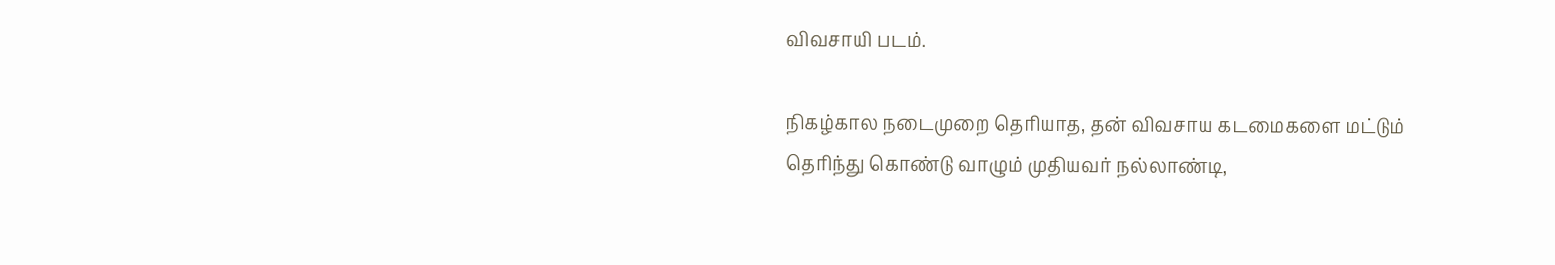விவசாயி படம்.

நிகழ்கால நடைமுறை தெரியாத, தன் விவசாய கடமைகளை மட்டும் தெரிந்து கொண்டு வாழும் முதியவர் நல்லாண்டி,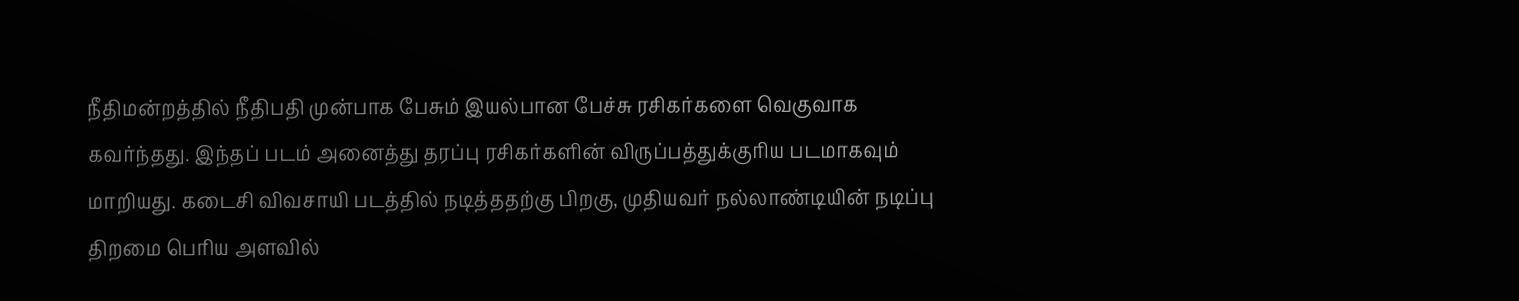நீதிமன்றத்தில் நீதிபதி முன்பாக பேசும் இயல்பான பேச்சு ரசிகர்களை வெகுவாக கவர்ந்தது. இந்தப் படம் அனைத்து தரப்பு ரசிகர்களின் விருப்பத்துக்குரிய படமாகவும் மாறியது. கடைசி விவசாயி படத்தில் நடித்ததற்கு பிறகு, முதியவர் நல்லாண்டியின் நடிப்பு திறமை பெரிய அளவில்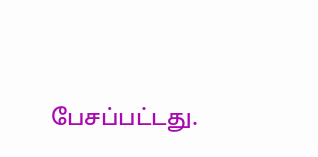பேசப்பட்டது.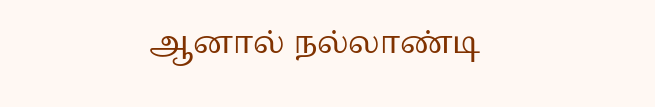ஆனால் நல்லாண்டி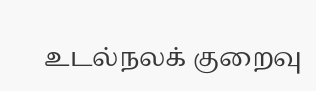உடல்நலக் குறைவு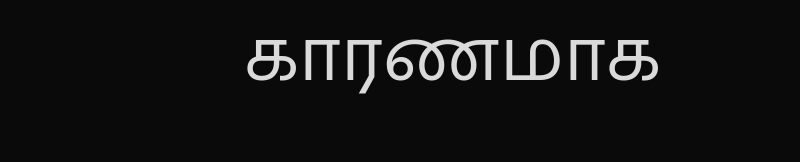காரணமாக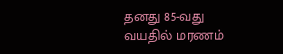தனது 85-வது வயதில் மரணம்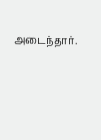அடைந்தார்.